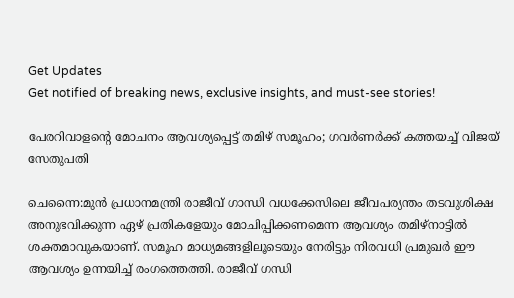Get Updates
Get notified of breaking news, exclusive insights, and must-see stories!

പേരറിവാളന്റെ മോചനം ആവശ്യപ്പെട്ട്‌ തമിഴ്‌ സമൂഹം; ഗവര്‍ണര്‍ക്ക്‌ കത്തയച്ച്‌ വിജയ്‌ സേതുപതി

ചെന്നൈ:മുന്‍ പ്രധാനമന്ത്രി രാജീവ്‌ ഗാന്ധി വധക്കേസിലെ ജീവപര്യന്തം തടവുശിക്ഷ അനുഭവിക്കുന്ന ഏഴ്‌ പ്രതികളേയും മോചിപ്പിക്കണമെന്ന ആവശ്യം തമിഴ്‌നാട്ടില്‍ ശക്തമാവുകയാണ്‌. സമൂഹ മാധ്യമങ്ങളിലൂടെയും നേരിട്ടും നിരവധി പ്രമുഖര്‍ ഈ ആവശ്യം ഉന്നയിച്ച്‌ രംഗത്തെത്തി. രാജീവ്‌ ഗന്ധി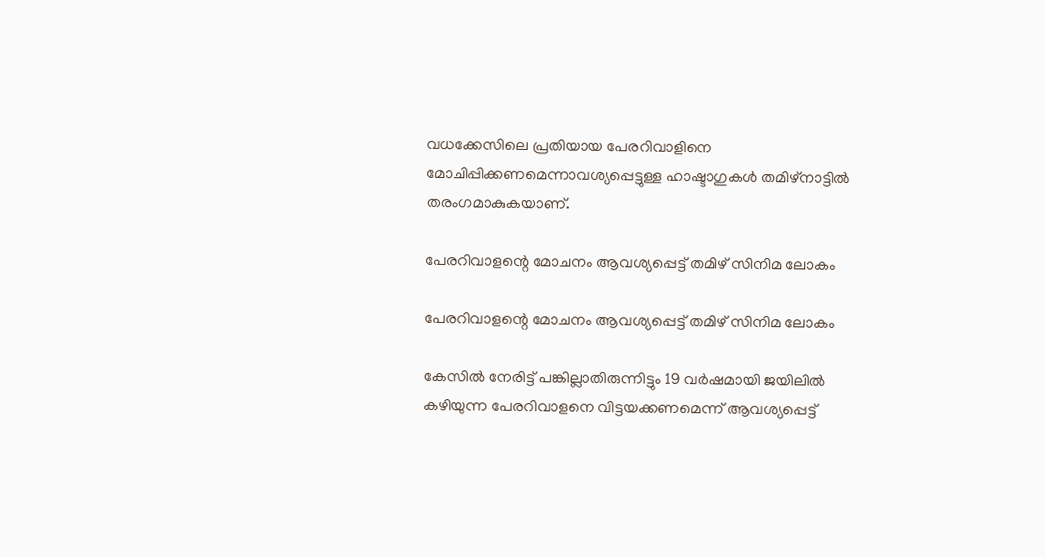വധക്കേസിലെ പ്രതിയായ പേരറിവാളിനെ മോചിപ്പിക്കണമെന്നാവശ്യപ്പെട്ടുള്ള ഹാഷ്ടാഗുകള്‍ തമിഴ്‌നാട്ടില്‍ തരംഗമാകുകയാണ്‌.

പേരറിവാളന്റെ മോചനം ആവശ്യപ്പെട്ട്‌ തമിഴ്‌ സിനിമ ലോകം

പേരറിവാളന്റെ മോചനം ആവശ്യപ്പെട്ട്‌ തമിഴ്‌ സിനിമ ലോകം

കേസില്‍ നേരിട്ട്‌ പങ്കില്ലാതിരുന്നിട്ടും 19 വര്‍ഷമായി ജയിലില്‍ കഴിയുന്ന പേരറിവാളനെ വിട്ടയക്കണമെന്ന്‌ ആവശ്യപ്പെട്ട്‌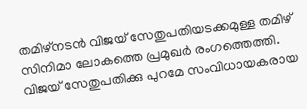തമിഴ്‌നടന്‍ വിജയ്‌ സേതുപതിയടക്കമുള്ള തമിഴ്‌ സിനിമാ ലോകത്തെ പ്രമുഖര്‍ രംഗത്തെത്തി. വിജയ്‌ സേതുപതിക്കു പുറമേ സംവിധായകരായ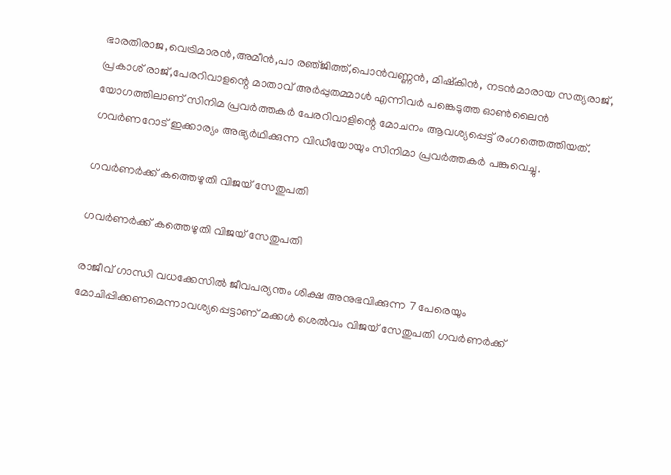ഭാരതിരാജ,വെട്രിമാരന്‍,അമീന്‍,പാ രഞ്‌ജിത്ത്‌,പൊന്‍വണ്ണന്‍, മിഷ്‌കിന്‍, നടന്‍മാരായ സത്യരാജ്‌, പ്രകാശ്‌ രാജ്‌,പേരറിവാളന്റെ മാതാവ്‌ അര്‍പ്പുതമ്മാള്‍ എന്നിവര്‍ പങ്കെടുത്ത ഓണ്‍ലൈന്‍ യോഗത്തിലാണ്‌ സിനിമ പ്രവര്‍ത്തകര്‍ പേരറിവാളിന്റെ മോചനം ആവശ്യപ്പെട്ട്‌ രംഗത്തെത്തിയത്‌. ഗവര്‍ണറോട്‌ ഇക്കാര്യം അഭ്യര്‍ഥിക്കുന്ന വിഡീയോയും സിനിമാ പ്രവര്‍ത്തകര്‍ പങ്കുവെച്ചു.

ഗവര്‍ണര്‍ക്ക്‌ കത്തെഴുതി വിജയ്‌ സേതുപതി

ഗവര്‍ണര്‍ക്ക്‌ കത്തെഴുതി വിജയ്‌ സേതുപതി

രാജീവ്‌ ഗാന്ധി വധക്കേസില്‍ ജീവപര്യന്തം ശിക്ഷ അനുഭവിക്കുന്ന 7 പേരെയും മോചിപ്പിക്കണമെന്നാവശ്യപ്പെട്ടാണ്‌ മക്കള്‍ ശെല്‍വം വിജയ്‌ സേതുപതി ഗവര്‍ണര്‍ക്ക്‌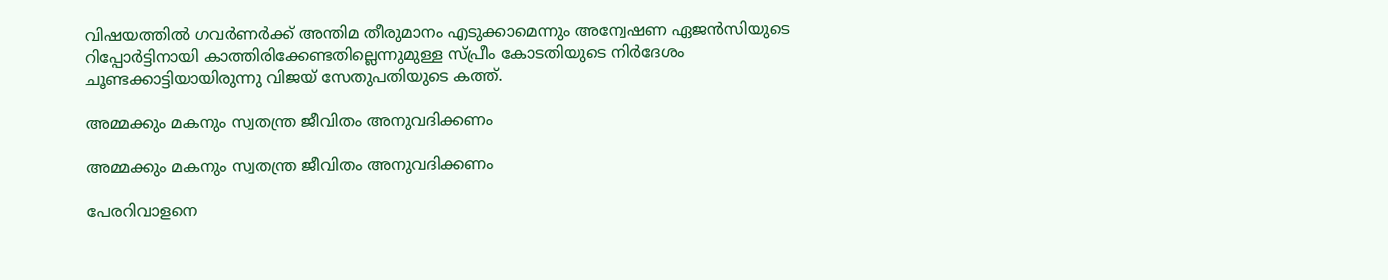വിഷയത്തില്‍ ഗവര്‍ണര്‍ക്ക്‌ അന്തിമ തീരുമാനം എടുക്കാമെന്നും അന്വേഷണ ഏജന്‍സിയുടെ റിപ്പോര്‍ട്ടിനായി കാത്തിരിക്കേണ്ടതില്ലെന്നുമുള്ള സ്‌പ്രീം കോടതിയുടെ നിര്‍ദേശം ചൂണ്ടക്കാട്ടിയായിരുന്നു വിജയ്‌ സേതുപതിയുടെ കത്ത്‌.

അമ്മക്കും മകനും സ്വതന്ത്ര ജീവിതം അനുവദിക്കണം

അമ്മക്കും മകനും സ്വതന്ത്ര ജീവിതം അനുവദിക്കണം

പേരറിവാളനെ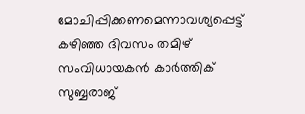മോചിപ്പിക്കണമെന്നാവശ്യപ്പെട്ട്‌ കഴിഞ്ഞ ദിവസം തമിഴ്‌ സംവിധായകന്‍ കാര്‍ത്തിക്‌ സുബ്ബരാജ്‌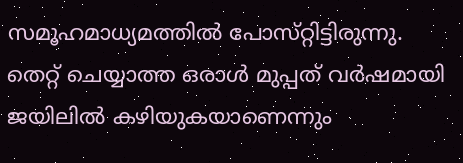സമൂഹമാധ്യമത്തില്‍ പോസ്‌റ്റിട്ടിരുന്നു. തെറ്റ്‌ ചെയ്യാത്ത ഒരാള്‍ മുപ്പത്‌ വര്‍ഷമായി ജയിലില്‍ കഴിയുകയാണെന്നും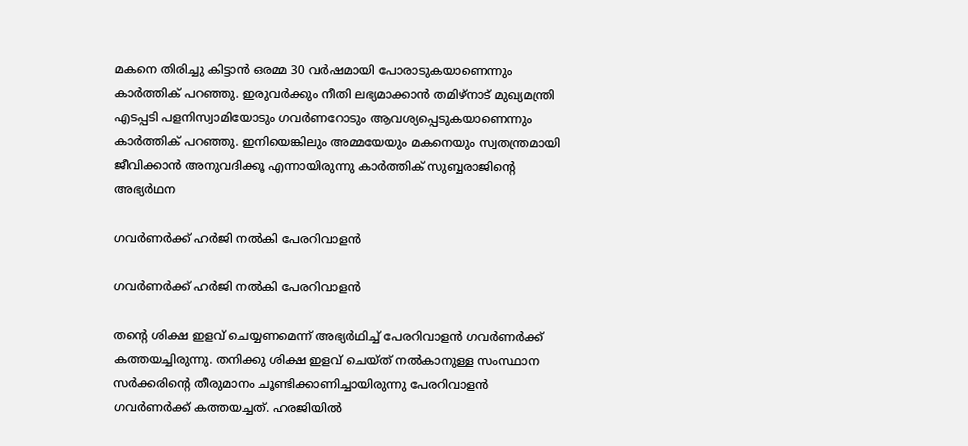മകനെ തിരിച്ചു കിട്ടാന്‍ ഒരമ്മ 30 വര്‍ഷമായി പോരാടുകയാണെന്നും കാര്‍ത്തിക്‌ പറഞ്ഞു. ഇരുവര്‍ക്കും നീതി ലഭ്യമാക്കാന്‍ തമിഴ്‌നാട്‌ മുഖ്യമന്ത്രി എടപ്പടി പളനിസ്വാമിയോടും ഗവര്‍ണറോടും ആവശ്യപ്പെടുകയാണെന്നും കാര്‍ത്തിക്‌ പറഞ്ഞു. ഇനിയെങ്കിലും അമ്മയേയും മകനെയും സ്വതന്ത്രമായി ജീവിക്കാന്‍ അനുവദിക്കൂ എന്നായിരുന്നു കാര്‍ത്തിക്‌ സുബ്ബരാജിന്റെ അഭ്യര്‍ഥന

ഗവര്‍ണര്‍ക്ക്‌ ഹര്‍ജി നല്‍കി പേരറിവാളന്‍

ഗവര്‍ണര്‍ക്ക്‌ ഹര്‍ജി നല്‍കി പേരറിവാളന്‍

തന്റെ ശിക്ഷ ഇളവ്‌ ചെയ്യണമെന്ന്‌ അഭ്യര്‍ഥിച്ച്‌ പേരറിവാളന്‍ ഗവര്‍ണര്‍ക്ക്‌ കത്തയച്ചിരുന്നു. തനിക്കു ശിക്ഷ ഇളവ്‌ ചെയ്‌ത്‌ നല്‍കാനുള്ള സംസ്ഥാന സര്‍ക്കരിന്റെ തീരുമാനം ചൂണ്ടിക്കാണിച്ചായിരുന്നു പേരറിവാളന്‍ ഗവര്‍ണര്‍ക്ക്‌ കത്തയച്ചത്‌. ഹരജിയില്‍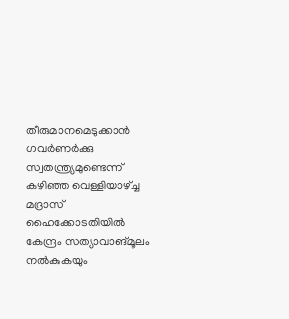തീരുമാനമെടുക്കാന്‍ ഗവര്‍ണര്‍ക്കു സ്വതന്ത്ര്യമുണ്ടെന്ന്‌ കഴിഞ്ഞ വെള്ളിയാഴ്‌ച്ച മദ്രാസ്‌ ഹൈക്കോടതിയില്‍ കേന്ദ്രം സത്യാവാങ്‌മൂലം നല്‍കുകയും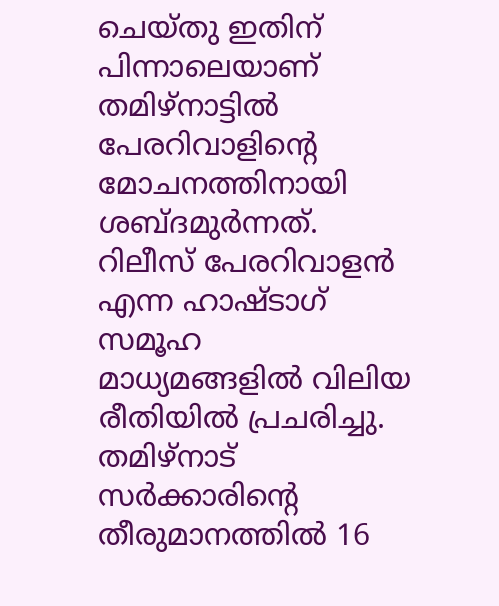ചെയ്‌തു ഇതിന്‌ പിന്നാലെയാണ്‌ തമിഴ്‌നാട്ടില്‍ പേരറിവാളിന്റെ മോചനത്തിനായി ശബ്ദമുര്‍ന്നത്‌. റിലീസ്‌ പേരറിവാളന്‍ എന്ന ഹാഷ്ടാഗ്‌ സമൂഹ മാധ്യമങ്ങളില്‍ വിലിയ രീതിയില്‍ പ്രചരിച്ചു. തമിഴ്‌നാട്‌ സര്‍ക്കാരിന്റെ തീരുമാനത്തില്‍ 16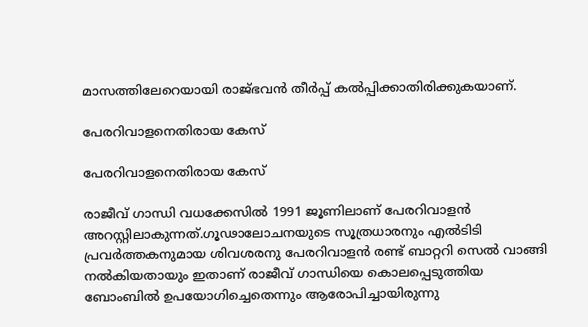മാസത്തിലേറെയായി രാജ്‌ഭവന്‍ തീര്‍പ്പ്‌ കല്‍പ്പിക്കാതിരിക്കുകയാണ്‌.

പേരറിവാളനെതിരായ കേസ്‌

പേരറിവാളനെതിരായ കേസ്‌

രാജീവ്‌ ഗാന്ധി വധക്കേസില്‍ 1991 ജൂണിലാണ്‌ പേരറിവാളന്‍ അറസ്റ്റിലാകുന്നത്‌.ഗൂഢാലോചനയുടെ സൂത്രധാരനും എല്‍ടിടി പ്രവര്‍ത്തകനുമായ ശിവശരനു പേരറിവാളന്‍ രണ്ട്‌ ബാറ്ററി സെല്‍ വാങ്ങി നല്‍കിയതായും ഇതാണ്‌ രാജീവ്‌ ഗാന്ധിയെ കൊലപ്പെടുത്തിയ ബോംബില്‍ ഉപയോഗിച്ചെതെന്നും ആരോപിച്ചായിരുന്നു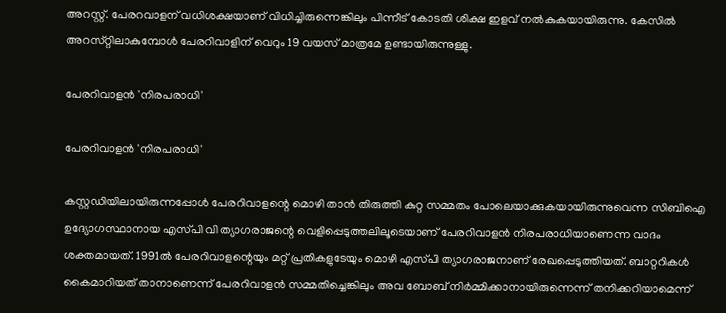അറസ്റ്റ്‌. പേരറവാളന്‌ വധിശക്ഷയാണ്‌ വിധിച്ചിരുന്നെങ്കിലും പിന്നീട്‌ കോടതി ശിക്ഷ ഇളവ്‌ നല്‍കുകയായിരുന്നു. കേസില്‍ അറസ്‌റ്റിലാകുമ്പോള്‍ പേരറിവാളിന്‌ വെറും 19 വയസ്‌ മാത്രമേ ഉണ്ടായിരുന്നുള്ളു.

പേരറിവാളന്‍ 'നിരപരാധി'

പേരറിവാളന്‍ 'നിരപരാധി'

കസ്റ്റഡിയിലായിരുന്നപ്പോള്‍ പേരറിവാളന്റെ മൊഴി താന്‍ തിരുത്തി കുറ്റ സമ്മതം പോലെയാക്കുകയായിരുന്നുവെന്ന സിബിഐ ഉദ്യോഗസ്ഥാനായ എസ്‌പി വി ത്യാഗരാജന്റെ വെളിപ്പെടുത്തലിലൂടെയാണ്‌ പേരറിവാളന്‍ നിരപരാധിയാണെന്ന വാദം ശക്തമായത്‌. 1991ല്‍ പേരറിവാളന്റെയും മറ്റ്‌ പ്രതികളുടേയും മൊഴി എസ്‌പി ത്യാഗരാജനാണ്‌ രേഖപ്പെടുത്തിയത്‌. ബാറ്ററികള്‍ കൈമാറിയത്‌ താനാണെന്ന്‌ പേരറിവാളന്‍ സമ്മതിച്ചെങ്കിലും അവ ബോബ്‌ നിര്‍മ്മിക്കാനായിരുന്നെന്ന്‌ തനിക്കറിയാമെന്ന്‌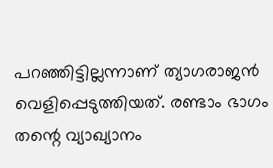പറഞ്ഞിട്ടില്ലന്നാണ്‌ ത്യാഗരാജന്‍ വെളിപ്പെടുത്തിയത്‌. രണ്ടാം ഭാഗം തന്റെ വ്യാഖ്യാനം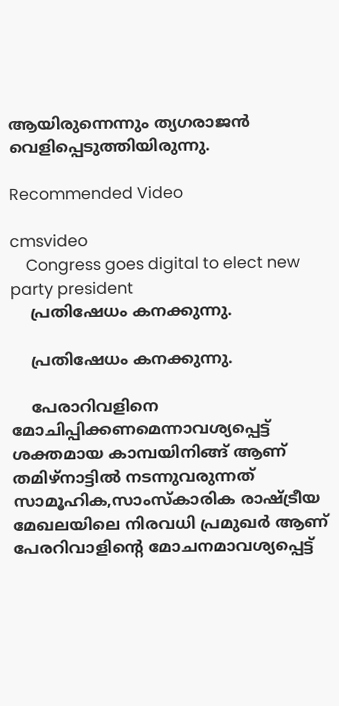ആയിരുന്നെന്നും ത്യഗരാജന്‍ വെളിപ്പെടുത്തിയിരുന്നു.

Recommended Video

cmsvideo
    Congress goes digital to elect new party president
    പ്രതിഷേധം കനക്കുന്നു.

    പ്രതിഷേധം കനക്കുന്നു.

    പേരാറിവളിനെ മോചിപ്പിക്കണമെന്നാവശ്യപ്പെട്ട്‌ ശക്തമായ കാമ്പയിനിങ്ങ്‌ ആണ്‌ തമിഴ്‌നാട്ടില്‍ നടന്നുവരുന്നത് സാമൂഹിക,സാംസ്‌കാരിക രാഷ്ട്രീയ മേഖലയിലെ നിരവധി പ്രമുഖര്‍ ആണ്‌ പേരറിവാളിന്റെ മോചനമാവശ്യപ്പെട്ട്‌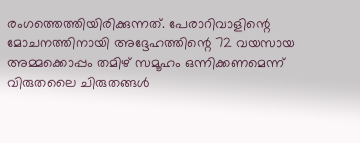രംഗത്തെത്തിയിരിക്കുന്നത്‌. പേരാറിവാളിന്റെ മോചനത്തിനായി അദ്ദേഹത്തിന്റെ 72 വയസായ അമ്മക്കൊപ്പം തമിഴ്‌ സമൂഹം ഒന്നിക്കണമെന്ന്‌ വിരുതലൈ ചിരുതങ്ങള്‍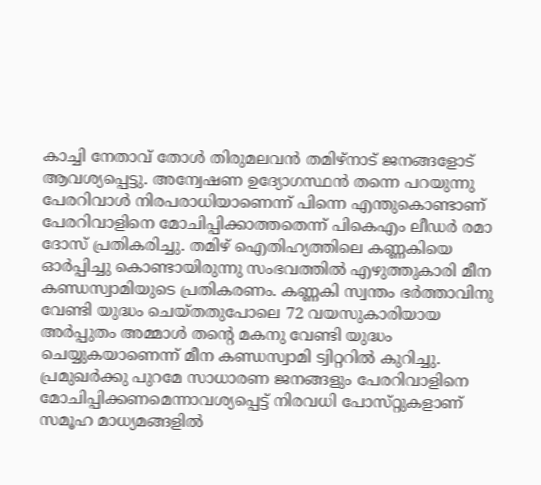കാച്ചി നേതാവ്‌ തോള്‍ തിരുമലവന്‍ തമിഴ്‌നാട്‌ ജനങ്ങളോട്‌ ആവശ്യപ്പെട്ടു. അന്വേഷണ ഉദ്യോഗസ്ഥന്‍ തന്നെ പറയുന്നു പേരറിവാള്‍ നിരപരാധിയാണെന്ന്‌ പിന്നെ എന്തുകൊണ്ടാണ്‌ പേരറിവാളിനെ മോചിപ്പിക്കാത്തതെന്ന്‌ പികെഎം ലീഡര്‍ രമാ ദോസ്‌ പ്രതികരിച്ചു. തമിഴ്‌ ഐതിഹ്യത്തിലെ കണ്ണകിയെ ഓര്‍പ്പിച്ചു കൊണ്ടായിരുന്നു സംഭവത്തില്‍ എഴുത്തുകാരി മീന കണ്ഡസ്വാമിയുടെ പ്രതികരണം. കണ്ണകി സ്വന്തം ഭര്‍ത്താവിനു വേണ്ടി യുദ്ധം ചെയ്‌തതുപോലെ 72 വയസുകാരിയായ അര്‍പ്പുതം അമ്മാള്‍ തന്റെ മകനു വേണ്ടി യുദ്ധം ചെയ്യുകയാണെന്ന്‌ മീന കണ്ഡസ്വാമി ട്വിറ്ററില്‍ കുറിച്ചു. പ്രമുഖര്‍ക്കു പുറമേ സാധാരണ ജനങ്ങളും പേരറിവാളിനെ മോചിപ്പിക്കണമെന്നാവശ്യപ്പെട്ട്‌ നിരവധി പോസ്‌റ്റുകളാണ്‌ സമൂഹ മാധ്യമങ്ങളില്‍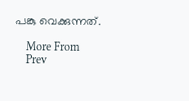പങ്കു വെക്കുന്നത്‌.

    More From
    Prev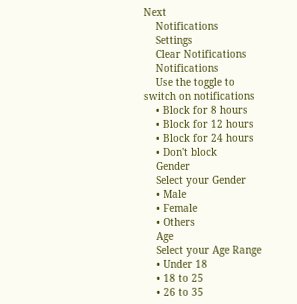Next
    Notifications
    Settings
    Clear Notifications
    Notifications
    Use the toggle to switch on notifications
    • Block for 8 hours
    • Block for 12 hours
    • Block for 24 hours
    • Don't block
    Gender
    Select your Gender
    • Male
    • Female
    • Others
    Age
    Select your Age Range
    • Under 18
    • 18 to 25
    • 26 to 35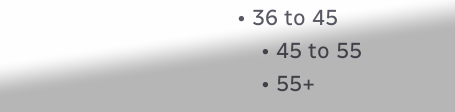• 36 to 45
    • 45 to 55
    • 55+